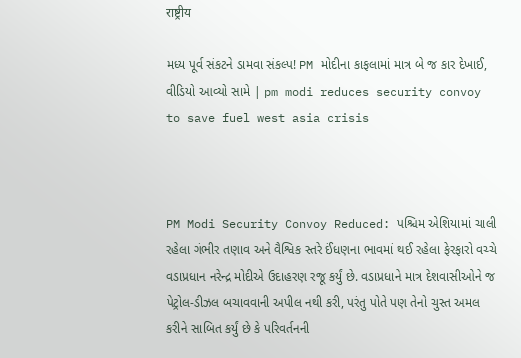राष्ट्रीय

મધ્ય પૂર્વ સંકટને ડામવા સંકલ્પ! PM મોદીના કાફલામાં માત્ર બે જ કાર દેખાઈ, વીડિયો આવ્યો સામે | pm modi reduces security convoy to save fuel west asia crisis



PM Modi Security Convoy Reduced: પશ્ચિમ એશિયામાં ચાલી રહેલા ગંભીર તણાવ અને વૈશ્વિક સ્તરે ઈંધણના ભાવમાં થઈ રહેલા ફેરફારો વચ્ચે વડાપ્રધાન નરેન્દ્ર મોદીએ ઉદાહરણ રજૂ કર્યું છે. વડાપ્રધાને માત્ર દેશવાસીઓને જ પેટ્રોલ-ડીઝલ બચાવવાની અપીલ નથી કરી, પરંતુ પોતે પણ તેનો ચુસ્ત અમલ કરીને સાબિત કર્યું છે કે પરિવર્તનની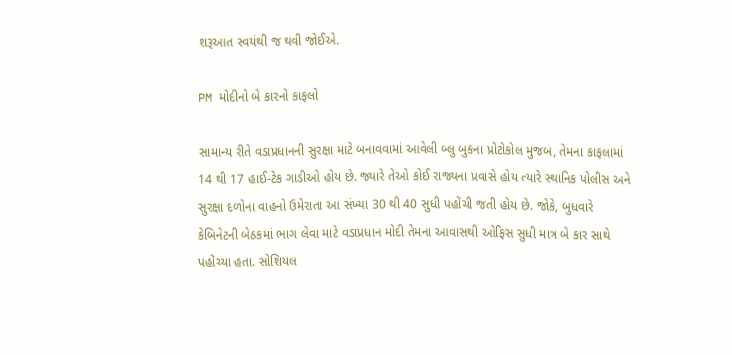શરૂઆત સ્વયંથી જ થવી જોઈએ.

PM મોદીનો બે કારનો કાફલો

સામાન્ય રીતે વડાપ્રધાનની સુરક્ષા માટે બનાવવામાં આવેલી બ્લુ બુકના પ્રોટોકોલ મુજબ, તેમના કાફલામાં 14 થી 17 હાઈ-ટેક ગાડીઓ હોય છે. જ્યારે તેઓ કોઈ રાજ્યના પ્રવાસે હોય ત્યારે સ્થાનિક પોલીસ અને સુરક્ષા દળોના વાહનો ઉમેરાતા આ સંખ્યા 30 થી 40 સુધી પહોંચી જતી હોય છે. જોકે, બુધવારે કેબિનેટની બેઠકમાં ભાગ લેવા માટે વડાપ્રધાન મોદી તેમના આવાસથી ઓફિસ સુધી માત્ર બે કાર સાથે પહોંચ્યા હતા. સોશિયલ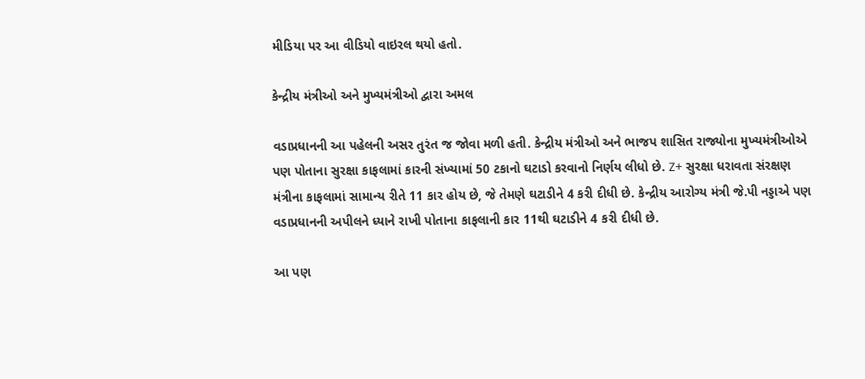મીડિયા પર આ વીડિયો વાઇરલ થયો હતો.

કેન્દ્રીય મંત્રીઓ અને મુખ્યમંત્રીઓ દ્વારા અમલ

વડાપ્રધાનની આ પહેલની અસર તુરંત જ જોવા મળી હતી. કેન્દ્રીય મંત્રીઓ અને ભાજપ શાસિત રાજ્યોના મુખ્યમંત્રીઓએ પણ પોતાના સુરક્ષા કાફલામાં કારની સંખ્યામાં 50 ટકાનો ઘટાડો કરવાનો નિર્ણય લીધો છે. Z+ સુરક્ષા ધરાવતા સંરક્ષણ મંત્રીના કાફલામાં સામાન્ય રીતે 11 કાર હોય છે, જે તેમણે ઘટાડીને 4 કરી દીધી છે. કેન્દ્રીય આરોગ્ય મંત્રી જે.પી નડ્ડાએ પણ વડાપ્રધાનની અપીલને ધ્યાને રાખી પોતાના કાફલાની કાર 11થી ઘટાડીને 4 કરી દીધી છે.

આ પણ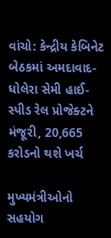વાંચો: કેન્દ્રીય કેબિનેટ બેઠકમાં અમદાવાદ-ધોલેરા સેમી હાઈ-સ્પીડ રેલ પ્રોજેક્ટને મંજૂરી, 20,665 કરોડનો થશે ખર્ચ

મુખ્યમંત્રીઓનો સહયોગ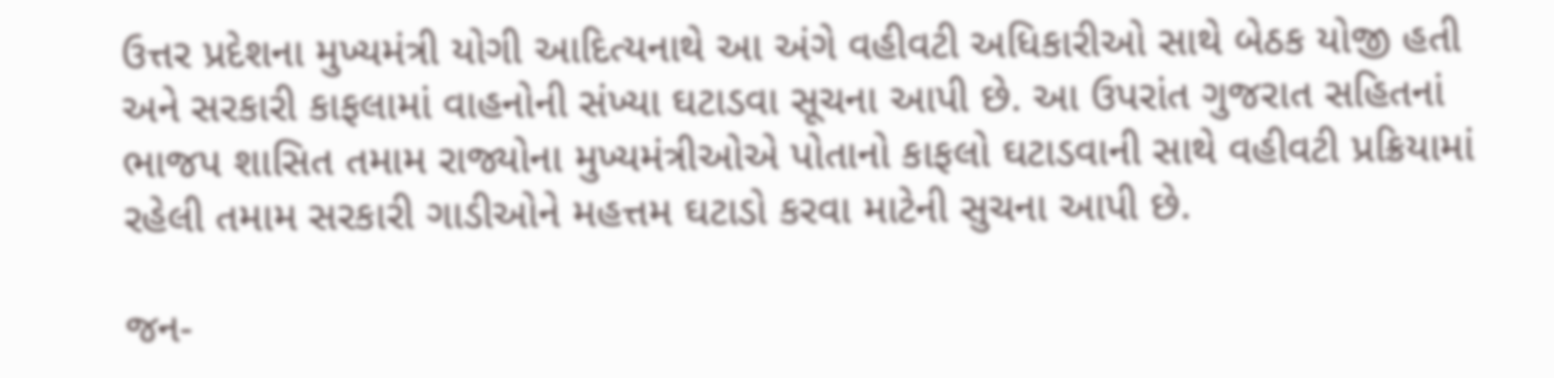ઉત્તર પ્રદેશના મુખ્યમંત્રી યોગી આદિત્યનાથે આ અંગે વહીવટી અધિકારીઓ સાથે બેઠક યોજી હતી અને સરકારી કાફલામાં વાહનોની સંખ્યા ઘટાડવા સૂચના આપી છે. આ ઉપરાંત ગુજરાત સહિતનાં ભાજપ શાસિત તમામ રાજ્યોના મુખ્યમંત્રીઓએ પોતાનો કાફલો ઘટાડવાની સાથે વહીવટી પ્રક્રિયામાં રહેલી તમામ સરકારી ગાડીઓને મહત્તમ ઘટાડો કરવા માટેની સુચના આપી છે.

જન-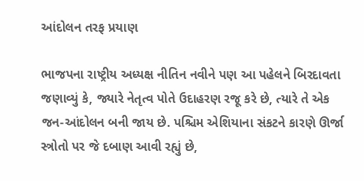આંદોલન તરફ પ્રયાણ

ભાજપના રાષ્ટ્રીય અધ્યક્ષ નીતિન નવીને પણ આ પહેલને બિરદાવતા જણાવ્યું કે, જ્યારે નેતૃત્વ પોતે ઉદાહરણ રજૂ કરે છે, ત્યારે તે એક જન-આંદોલન બની જાય છે. પશ્ચિમ એશિયાના સંકટને કારણે ઊર્જા સ્ત્રોતો પર જે દબાણ આવી રહ્યું છે,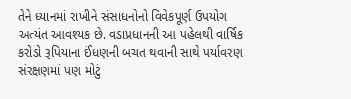તેને ધ્યાનમાં રાખીને સંસાધનોનો વિવેકપૂર્ણ ઉપયોગ અત્યંત આવશ્યક છે. વડાપ્રધાનની આ પહેલથી વાર્ષિક કરોડો રૂપિયાના ઈંધણની બચત થવાની સાથે પર્યાવરણ સંરક્ષણમાં પણ મોટું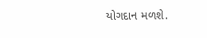યોગદાન મળશે.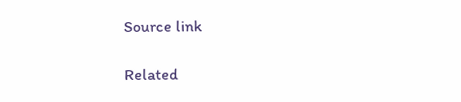Source link

Related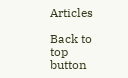Articles

Back to top button